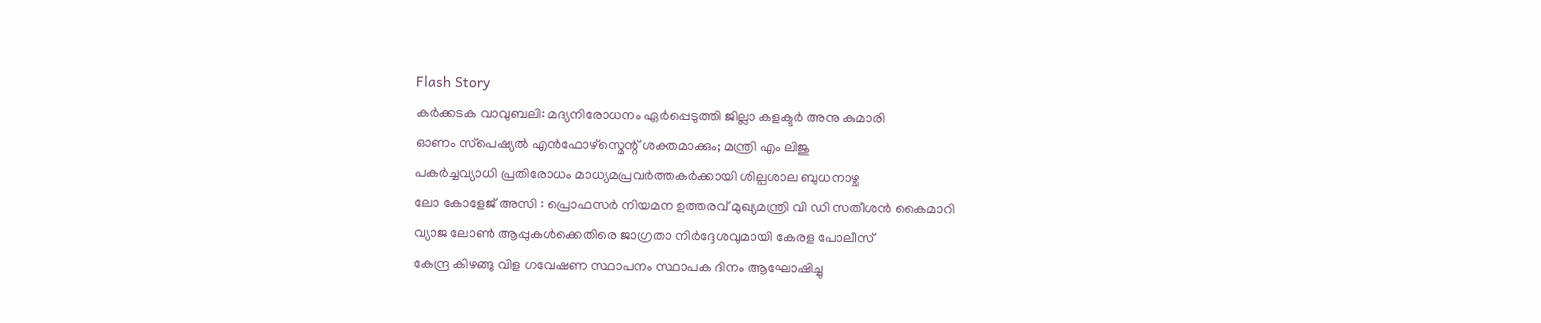Flash Story
കർക്കടക വാവുബലി: മദ്യനിരോധനം ഏർപ്പെടുത്തി ജില്ലാ കളക്ടർ അനു കുമാരി
ഓണം സ്‌പെഷ്യൽ എൻഫോഴ്സ്മെന്റ് ശക്തമാക്കും; മന്ത്രി എം ലിജു
പകർച്ചവ്യാധി പ്രതിരോധം മാധ്യമപ്രവർത്തകർക്കായി ശില്പശാല ബുധനാഴ്ച
ലോ കോളേജ് അസി : പ്രൊഫസർ നിയമന ഉത്തരവ് മുഖ്യമന്ത്രി വി ഡി സതീശൻ കൈമാറി
വ്യാജ ലോണ്‍ ആപ്പുകള്‍ക്കെതിരെ ജാഗ്രതാ നിര്‍ദ്ദേശവുമായി കേരള പോലീസ്
കേന്ദ്ര കിഴങ്ങു വിള ഗവേഷണ സ്ഥാപനം സ്ഥാപക ദിനം ആഘോഷിച്ചു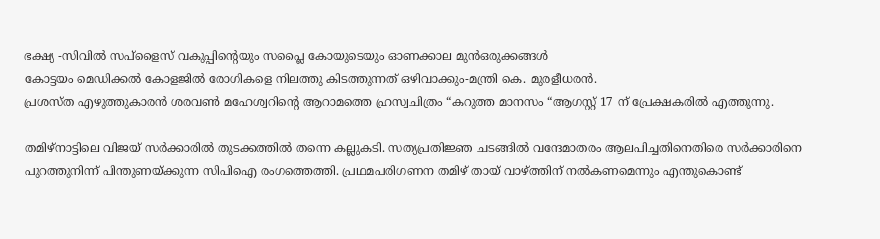ഭക്ഷ്യ -സിവില്‍ സപ്ളൈസ് വകുപ്പിന്റെയും സപ്ലൈ കോയുടെയും ഓണക്കാല മുന്‍ഒരുക്കങ്ങള്‍
കോട്ടയം മെഡിക്കല്‍ കോളജിൽ രോഗികളെ നിലത്തു കിടത്തുന്നത് ഒഴിവാക്കും-മന്ത്രി കെ. മുരളീധരന്‍.
പ്രശസ്ത എഴുത്തുകാരൻ ശരവൺ മഹേശ്വറിന്റെ ആറാമത്തെ ഹ്രസ്വചിത്രം “കറുത്ത മാനസം “ആഗസ്റ്റ് 17 ന് പ്രേക്ഷകരിൽ എത്തുന്നു.

തമിഴ്നാട്ടിലെ വിജയ് സർക്കാരിൽ തുടക്കത്തിൽ തന്നെ കല്ലുകടി. സത്യപ്രതിജ്ഞ ചടങ്ങിൽ വന്ദേമാതരം ആലപിച്ചതിനെതിരെ സർക്കാരിനെ പുറത്തുനിന്ന് പിന്തുണയ്ക്കുന്ന സിപിഐ രംഗത്തെത്തി. പ്രഥമപരിഗണന തമിഴ് തായ് വാഴ്ത്തിന് നൽകണമെന്നും എന്തുകൊണ്ട്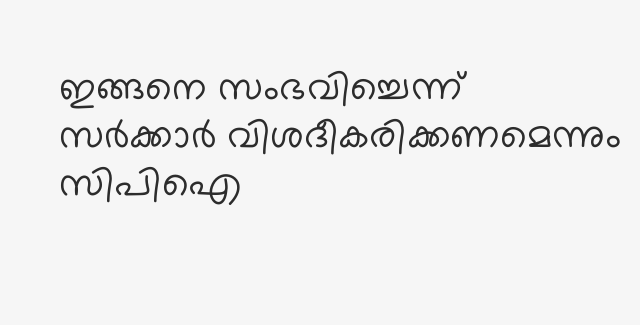ഇങ്ങനെ സംഭവിച്ചെന്ന് സർക്കാർ വിശദീകരിക്കണമെന്നും സിപിഐ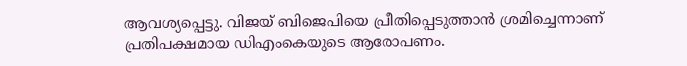ആവശ്യപ്പെട്ടു. വിജയ് ബിജെപിയെ പ്രീതിപ്പെടുത്താൻ ശ്രമിച്ചെന്നാണ് പ്രതിപക്ഷമായ ഡിഎംകെയുടെ ആരോപണം.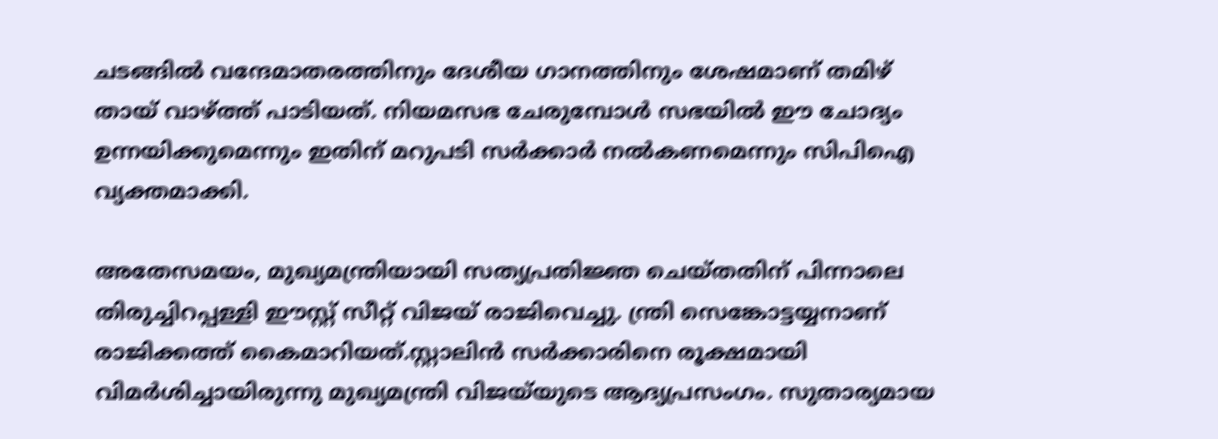ചടങ്ങിൽ വന്ദേമാതരത്തിനും ദേശീയ ഗാനത്തിനും ശേഷമാണ് തമിഴ് തായ് വാഴ്ത്ത് പാടിയത്. നിയമസഭ ചേരുമ്പോൾ സഭയിൽ ഈ ചോദ്യം ഉന്നയിക്കുമെന്നും ഇതിന് മറുപടി സർക്കാർ നൽകണമെന്നും സിപിഐ വ്യക്തമാക്കി.

അതേസമയം, മുഖ്യമന്ത്രിയായി സത്യപ്രതിജ്ഞ ചെയ്തതിന് പിന്നാലെ തിരുച്ചിറപ്പള്ളി ഈസ്റ്റ് സീറ്റ് വിജയ് രാജിവെച്ചു. ന്ത്രി സെങ്കോട്ടയ്യനാണ് രാജിക്കത്ത് കൈമാറിയത്.സ്റ്റാലിൻ സർക്കാരിനെ രൂക്ഷമായി വിമർശിച്ചായിരുന്നു മുഖ്യമന്ത്രി വിജയ്‌യുടെ ആദ്യപ്രസംഗം. സുതാര്യമായ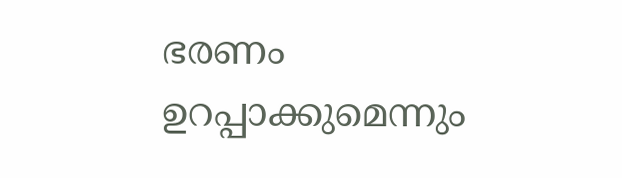ഭരണം ഉറപ്പാക്കുമെന്നും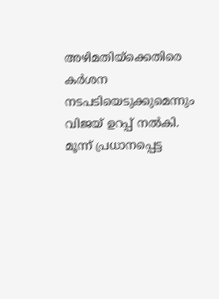അഴിമതിയ്ക്കെതിരെ കർശന നടപടിയെടുക്കുമെന്നും വിജയ് ഉറപ്പ് നൽകി. മൂന്ന് പ്രധാനപ്പെട്ട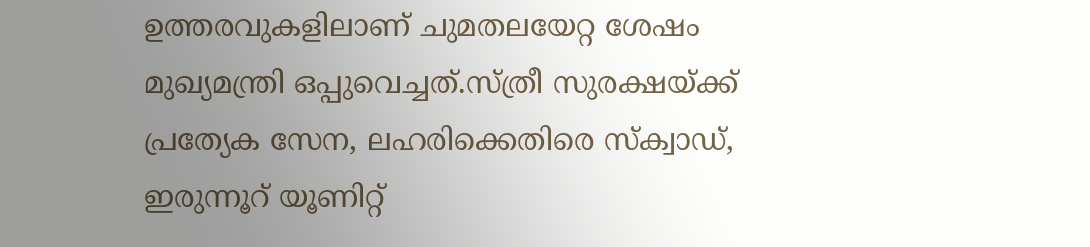ഉത്തരവുകളിലാണ് ചുമതലയേറ്റ ശേഷം മുഖ്യമന്ത്രി ഒപ്പുവെച്ചത്.സ്ത്രീ സുരക്ഷയ്ക്ക് പ്രത്യേക സേന, ലഹരിക്കെതിരെ സ്ക്വാഡ്, ഇരുന്നൂറ് യൂണിറ്റ്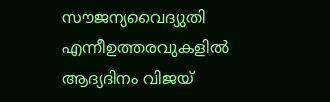സൗജന്യവൈദ്യുതി എന്നീഉത്തരവുകളിൽ ആദ്യദിനം വിജയ്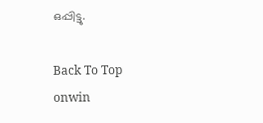ഒപ്പിട്ടു.

Back To Top
onwin